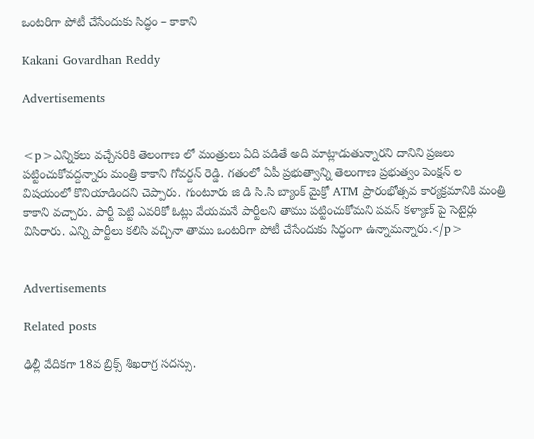ఒంటరిగా పోటీ చేసేందుకు సిద్ధం – కాకాని

Kakani Govardhan Reddy

Advertisements


<p>ఎన్నికలు వచ్చేసరికి తెలంగాణ లో మంత్రులు ఏది పడితే అది మాట్లాడుతున్నారని దానిని ప్రజలు పట్టించుకోవద్దన్నారు మంత్రి కాకాని గోవర్దన్ రెడ్డి. గతంలో ఏపీ ప్రభుత్వాన్ని తెలంగాణ ప్రభుత్వం పెంక్షన్ ల విషయంలో కొనియాడిందని చెప్పారు. గుంటూరు జి డి సి.సి బ్యాంక్ మైక్రో ATM ప్రారంభోత్సవ కార్యక్రమానికి మంత్రి కాకాని వచ్చారు. పార్టీ పెట్టి ఎవరికో ఓట్లు వేయమనే పార్టీలని తాము పట్టించుకోమని పవన్ కళ్యాణ్ పై సెటైర్లు విసిరారు. ఎన్ని పార్టీలు కలిసి వచ్చినా తాము ఒంటరిగా పోటీ చేసేందుకు సిద్ధంగా ఉన్నామన్నారు.</p>


Advertisements

Related posts

ఢిల్లీ వేదికగా 18వ బ్రిక్స్‌ శిఖరాగ్ర సదస్సు.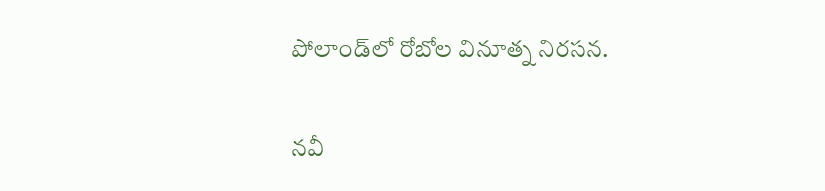పోలాండ్‌లో రోబోల వినూత్న నిరసన.

నవీ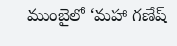ముంబైలో ‘మహా గణేష్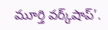మూర్తి వర్క్‌షాప్‌’.